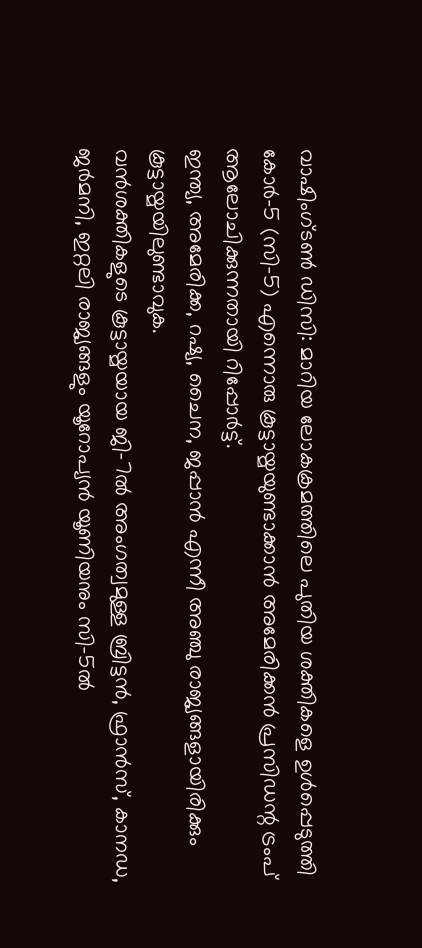വാഷിംഗ്ടൺ ഡിസി: മാറിയ ലോകക്രമത്തിലെ പുതിയ ശക്തികളെ ഉൾപ്പെടുത്തി കോർ-5 (സി-5) എന്നൊരു കൂട്ടായ്മയുണ്ടാക്കാൻ അമേരിക്കൻ പ്രസിഡന്റ ട്രംപ് ആലോചിക്കുന്നതായി റിപ്പോർട്ട്.
ഇന്ത്യ, അമേരിക്ക, റഷ്യ, ചൈന, ജപ്പാൻ എന്നീ അഞ്ചു രാജ്യങ്ങളായിരിക്കും കൂട്ടായ്മയിലുണ്ടാവുക.
വൻശക്തികളുടെ കൂട്ടായ്മയായ ജി-7ൽ അംഗത്വമുള്ള ബ്രിട്ടൻ, ഫ്രാൻസ്, കാനഡ, ജർമനി, ഇറ്റലി രാജ്യങ്ങളും യൂറോപ്യൻ യൂണിയനും സി-5ൽ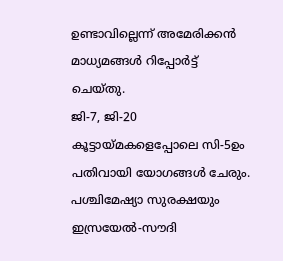ഉണ്ടാവില്ലെന്ന് അമേരിക്കൻ മാധ്യമങ്ങൾ റിപ്പോർട്ട് ചെയ്തു.
ജി-7, ജി-20 കൂട്ടായ്മകളെപ്പോലെ സി-5ഉം പതിവായി യോഗങ്ങൾ ചേരും. പശ്ചിമേഷ്യാ സുരക്ഷയും ഇസ്രയേൽ-സൗദി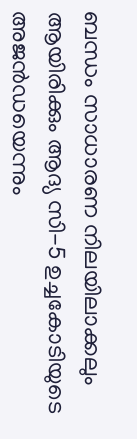ബന്ധം സാധാരണ നിലയിലാക്കലും ആയിരിക്കും ആദ്യ സി-5 ഉച്ചകോടിയുടെ അജൻഡയെന്നും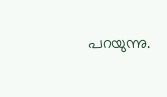പറയുന്നു.